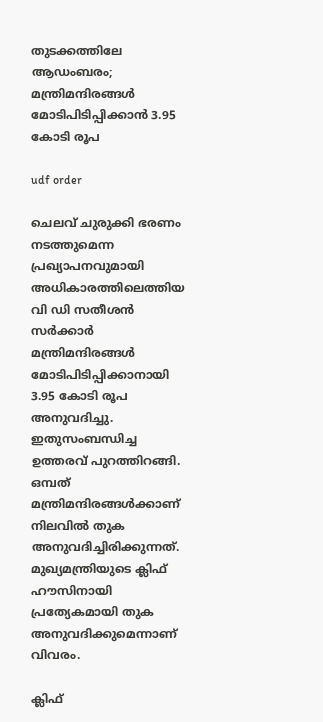തുടക്കത്തിലേ ആഡംബരം; മന്ത്രിമന്ദിരങ്ങൾ മോടിപിടിപ്പിക്കാൻ 3.95 കോടി രൂപ

udf order

ചെലവ് ചുരുക്കി ഭരണം നടത്തുമെന്ന പ്രഖ്യാപനവുമായി അധികാരത്തിലെത്തിയ വി ഡി സതീശൻ സർക്കാർ മന്ത്രിമന്ദിരങ്ങൾ മോടിപിടിപ്പിക്കാനായി 3.95 കോടി രൂപ അനുവദിച്ചു. ഇതുസംബന്ധിച്ച ഉത്തരവ് പുറത്തിറങ്ങി. ഒമ്പത് മന്ത്രിമന്ദിരങ്ങൾക്കാണ് നിലവിൽ തുക അനുവദിച്ചിരിക്കുന്നത്. മുഖ്യമന്ത്രിയുടെ ക്ലിഫ് ഹൗസിനായി പ്രത്യേകമായി തുക അനുവദിക്കുമെന്നാണ് വിവരം.

ക്ലിഫ്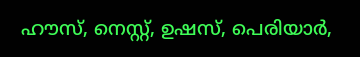ഹൗസ്, നെസ്റ്റ്, ഉഷസ്, പെരിയാർ,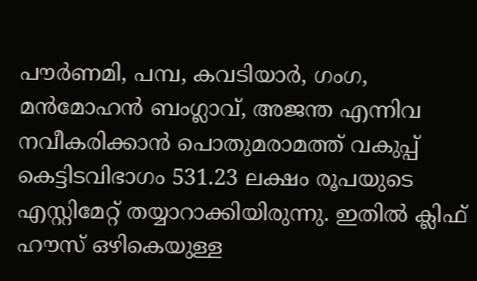പൗർണമി, പമ്പ, കവടിയാർ, ഗംഗ, മൻമോഹൻ ബംഗ്ലാവ്, അജന്ത എന്നിവ നവീകരിക്കാൻ പൊതുമരാമത്ത് വകുപ്പ് കെട്ടിടവിഭാഗം 531.23 ലക്ഷം രൂപയുടെ എസ്റ്റിമേറ്റ് തയ്യാറാക്കിയിരുന്നു. ഇതിൽ ക്ലിഫ് ഹൗസ് ഒഴികെയുള്ള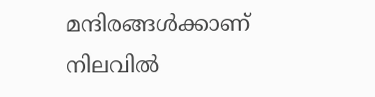മന്ദിരങ്ങൾക്കാണ് നിലവിൽ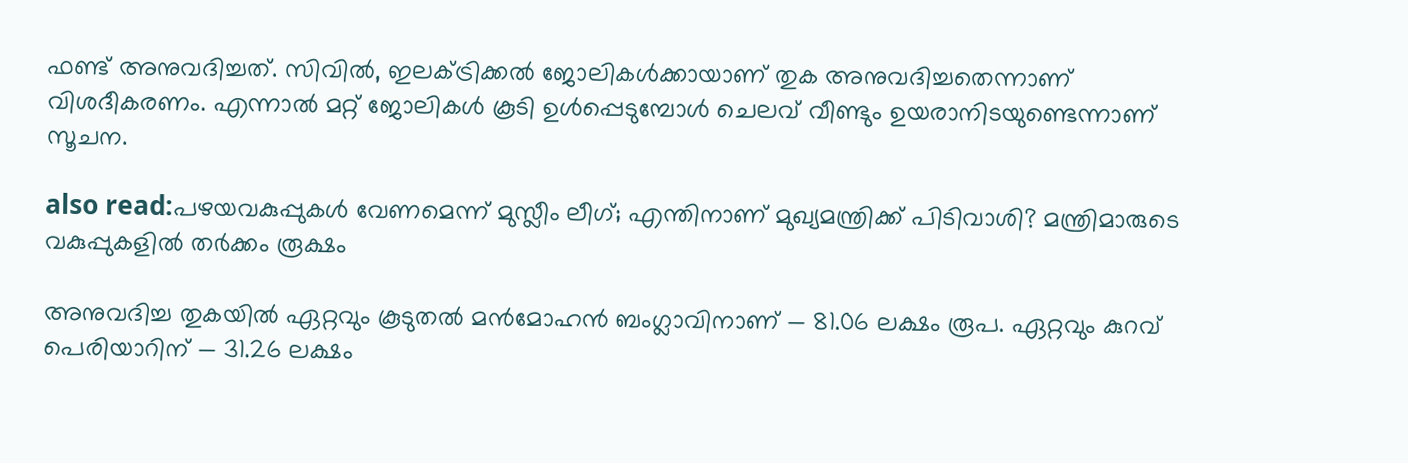ഫണ്ട് അനുവദിച്ചത്. സിവിൽ, ഇലക്ട്രിക്കൽ ജോലികൾക്കായാണ് തുക അനുവദിച്ചതെന്നാണ് വിശദീകരണം. എന്നാൽ മറ്റ് ജോലികൾ കൂടി ഉൾപ്പെടുമ്പോൾ ചെലവ് വീണ്ടും ഉയരാനിടയുണ്ടെന്നാണ് സൂചന.

also read:പഴയവകുപ്പുകൾ വേണമെന്ന് മുസ്ലീം ലീഗ്; എന്തിനാണ് മുഖ്യമന്ത്രിക്ക് പിടിവാശി? മന്ത്രിമാരുടെ വകുപ്പുകളിൽ തർക്കം രൂക്ഷം

അനുവദിച്ച തുകയിൽ ഏറ്റവും കൂടുതൽ മൻമോഹൻ ബംഗ്ലാവിനാണ് — 81.06 ലക്ഷം രൂപ. ഏറ്റവും കുറവ് പെരിയാറിന് — 31.26 ലക്ഷം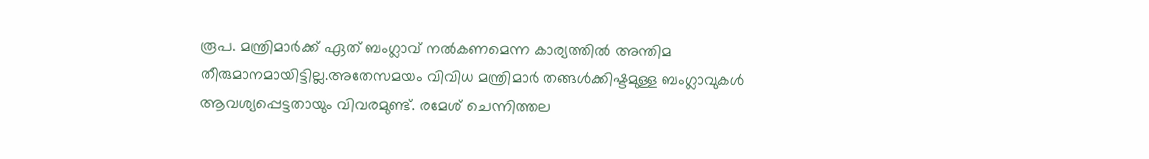രൂപ. മന്ത്രിമാർക്ക് ഏത് ബംഗ്ലാവ് നൽകണമെന്ന കാര്യത്തിൽ അന്തിമ തീരുമാനമായിട്ടില്ല.അതേസമയം വിവിധ മന്ത്രിമാർ തങ്ങൾക്കിഷ്ടമുള്ള ബംഗ്ലാവുകൾ ആവശ്യപ്പെട്ടതായും വിവരമുണ്ട്. രമേശ് ചെന്നിത്തല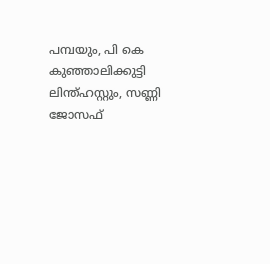പമ്പയും, പി കെ കുഞ്ഞാലിക്കുട്ടി ലിന്ത്‌ഹസ്റ്റും, സണ്ണി ജോസഫ്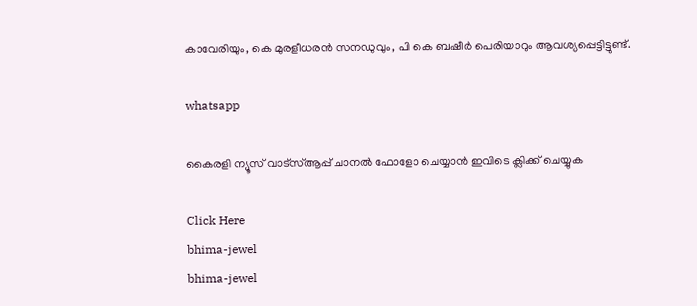കാവേരിയും, കെ മുരളീധരൻ സനഡുവും, പി കെ ബഷീർ പെരിയാറും ആവശ്യപ്പെട്ടിട്ടുണ്ട്.

whatsapp

കൈരളി ന്യൂസ് വാട്‌സ്ആപ്പ് ചാനല്‍ ഫോളോ ചെയ്യാന്‍ ഇവിടെ ക്ലിക്ക് ചെയ്യുക

Click Here
bhima-jewel
bhima-jewel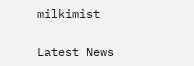milkimist

Latest News